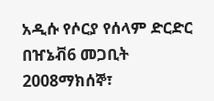አዲሱ የሶርያ የሰላም ድርድር በዠኔቭ6 መጋቢት 2008ማክሰኞ፣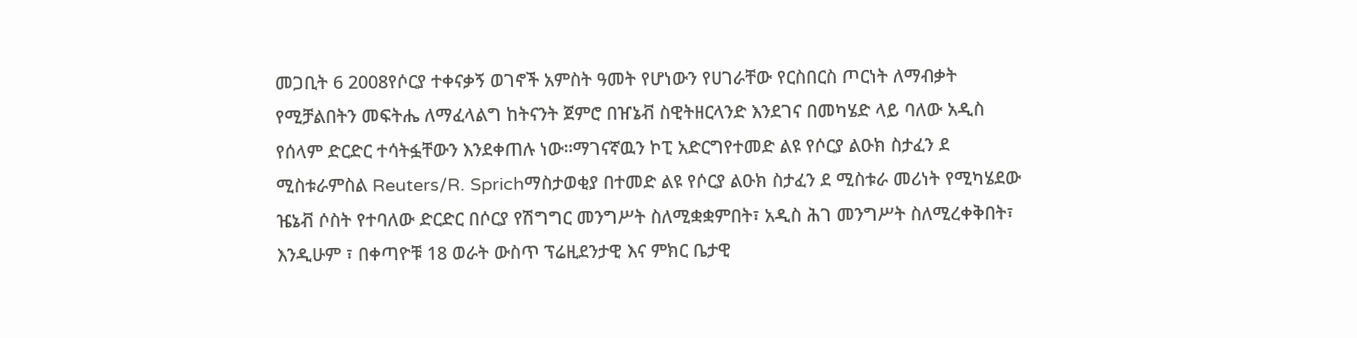መጋቢት 6 2008የሶርያ ተቀናቃኝ ወገኖች አምስት ዓመት የሆነውን የሀገራቸው የርስበርስ ጦርነት ለማብቃት የሚቻልበትን መፍትሔ ለማፈላልግ ከትናንት ጀምሮ በዠኔቭ ስዊትዘርላንድ እንደገና በመካሄድ ላይ ባለው አዲስ የሰላም ድርድር ተሳትፏቸውን እንደቀጠሉ ነው።ማገናኛዉን ኮፒ አድርግየተመድ ልዩ የሶርያ ልዑክ ስታፈን ደ ሚስቱራምስል Reuters/R. Sprichማስታወቂያ በተመድ ልዩ የሶርያ ልዑክ ስታፈን ደ ሚስቱራ መሪነት የሚካሄደው ዤኔቭ ሶስት የተባለው ድርድር በሶርያ የሽግግር መንግሥት ስለሚቋቋምበት፣ አዲስ ሕገ መንግሥት ስለሚረቀቅበት፣ እንዲሁም ፣ በቀጣዮቹ 18 ወራት ውስጥ ፕሬዚደንታዊ እና ምክር ቤታዊ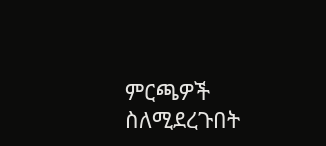ምርጫዎች ስለሚደረጉበት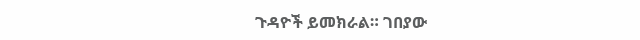ጉዳዮች ይመክራል። ገበያው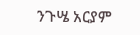ንጉሤ አርያም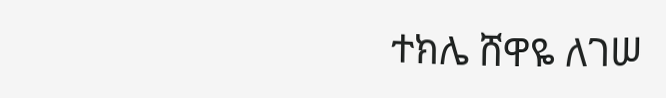ተክሌ ሸዋዬ ለገሠ